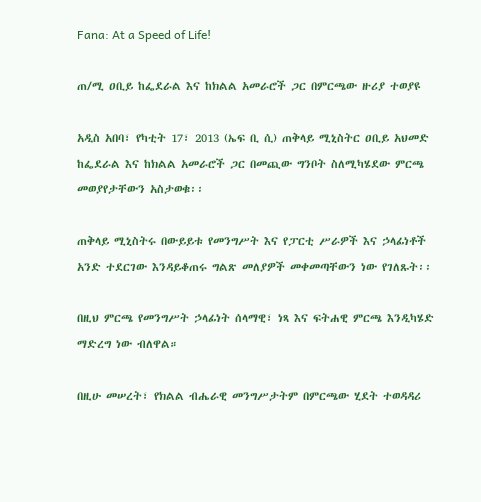Fana: At a Speed of Life!

ጠ/ሚ ዐቢይ ከፌደራል እና ከክልል አመራሮች ጋር በምርጫው ዙሪያ ተወያዩ

አዲስ አበባ፣ የካቲት 17፣ 2013 (ኤፍ ቢ ሲ) ጠቅላይ ሚኒስትር ዐቢይ አህመድ ከፌደራል እና ከክልል አመራሮች ጋር በመጪው ግንቦት ስለሚካሄደው ምርጫ መወያየታቸውን አስታወቁ፡፡

ጠቅላይ ሚኒስትሩ በውይይቱ የመንግሥት እና የፓርቲ ሥራዎች እና ኃላፊነቶች አንድ ተደርገው እንዳይቆጠሩ ግልጽ መለያዎች መቀመጣቸውን ነው የገለጹት፡፡

በዚህ ምርጫ የመንግሥት ኃላፊነት ሰላማዊ፣ ነጻ እና ፍትሐዊ ምርጫ እንዲካሄድ ማድረግ ነው ብለዋል።

በዚሁ መሠረት፣ የክልል ብሔራዊ መንግሥታትም በምርጫው ሂደት ተወዳዳሪ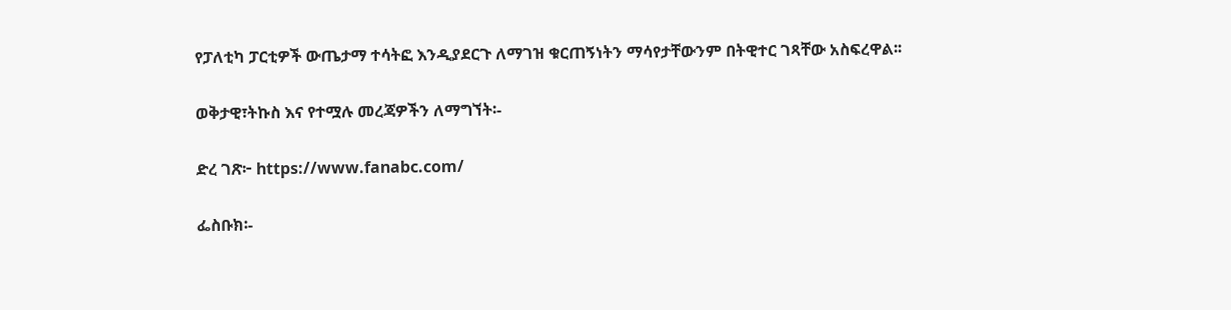የፓለቲካ ፓርቲዎች ውጤታማ ተሳትፎ እንዲያደርጉ ለማገዝ ቁርጠኝነትን ማሳየታቸውንም በትዊተር ገጻቸው አስፍረዋል፡፡

ወቅታዊ፣ትኩስ እና የተሟሉ መረጃዎችን ለማግኘት፡-

ድረ ገጽ፦ https://www.fanabc.com/

ፌስቡክ፡-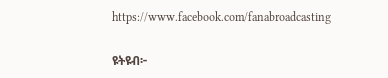https://www.facebook.com/fanabroadcasting

ዩትዩብ፦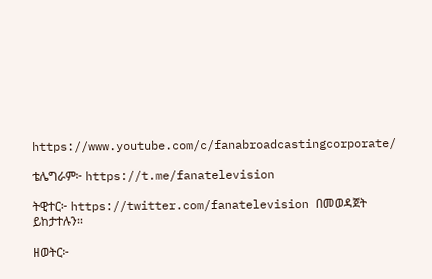https://www.youtube.com/c/fanabroadcastingcorporate/

ቴሌግራም፦ https://t.me/fanatelevision

ትዊተር፦ https://twitter.com/fanatelevision በመወዳጀት ይከታተሉን፡፡

ዘወትር፦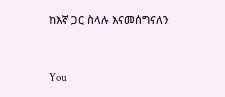ከእኛ ጋር ስላሉ እናመሰግናለን



You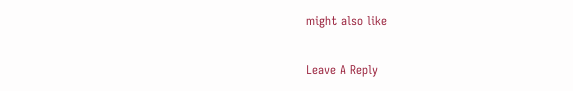might also like

Leave A Reply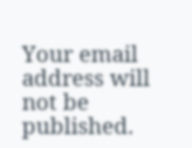Your email address will not be published.